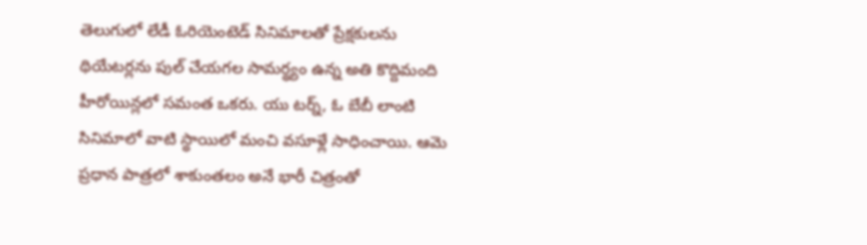తెలుగులో లేడీ ఓరియెంటెడ్ సినిమాలతో ప్రేక్షకులను థియేటర్లను పుల్ చేయగల సామర్థ్యం ఉన్న అతి కొద్దిమంది హీరోయిన్లలో సమంత ఒకరు. యు టర్న్, ఓ బేబీ లాంటి సినిమాలో వాటి స్థాయిలో మంచి వసూళ్లే సాధించాయి. ఆమె ప్రధాన పాత్రలో శాకుంతలం అనే భారీ చిత్రంతో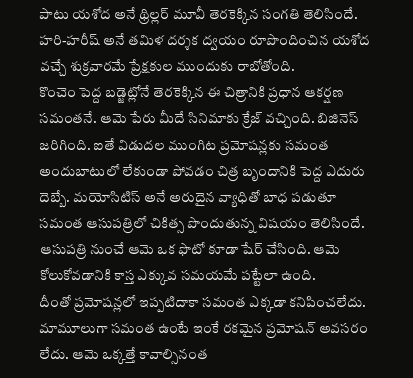పాటు యశోద అనే థ్రిల్లర్ మూవీ తెరకెక్కిన సంగతి తెలిసిందే. హరి-హరీష్ అనే తమిళ దర్శక ద్వయం రూపొందించిన యశోద వచ్చే శుక్రవారమే ప్రేక్షకుల ముందుకు రాబోతోంది.
కొంచెం పెద్ద బడ్జెట్లోనే తెరకెక్కిన ఈ చిత్రానికి ప్రధాన ఆకర్షణ సమంతనే. ఆమె పేరు మీదే సినిమాకు క్రేజ్ వచ్చింది. బిజినెస్ జరిగింది. ఐతే విడుదల ముంగిట ప్రమోషన్లకు సమంత అందుబాటులో లేకుండా పోవడం చిత్ర బృందానికి పెద్ద ఎదురు దెబ్బే. మయోసిటిస్ అనే అరుదైన వ్యాధితో బాధ పడుతూ సమంత ఆసుపత్రిలో చికిత్స పొందుతున్న విషయం తెలిసిందే. ఆసుపత్రి నుంచే ఆమె ఒక ఫొటో కూడా షేర్ చేసింది. ఆమె కోలుకోవడానికి కాస్త ఎక్కువ సమయమే పట్టేలా ఉంది.
దీంతో ప్రమోషన్లలో ఇప్పటిదాకా సమంత ఎక్కడా కనిపించలేదు. మామూలుగా సమంత ఉంటే ఇంకే రకమైన ప్రమోషన్ అవసరం లేదు. ఆమె ఒక్కత్తే కావాల్సినంత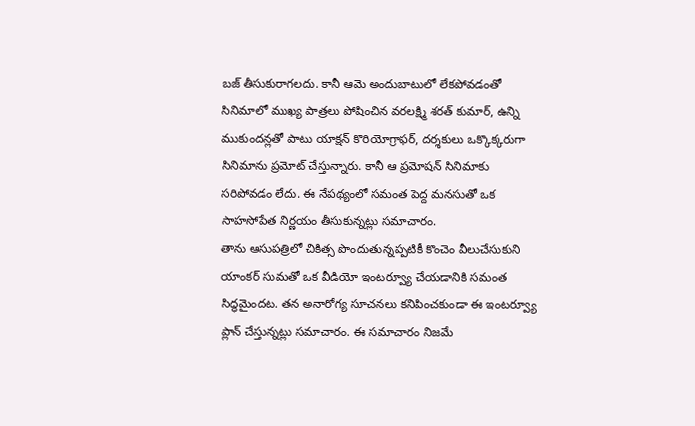బజ్ తీసుకురాగలదు. కానీ ఆమె అందుబాటులో లేకపోవడంతో సినిమాలో ముఖ్య పాత్రలు పోషించిన వరలక్ష్మి శరత్ కుమార్, ఉన్ని ముకుందన్లతో పాటు యాక్షన్ కొరియోగ్రాఫర్, దర్శకులు ఒక్కొక్కరుగా సినిమాను ప్రమోట్ చేస్తున్నారు. కానీ ఆ ప్రమోషన్ సినిమాకు సరిపోవడం లేదు. ఈ నేపథ్యంలో సమంత పెద్ద మనసుతో ఒక సాహసోపేత నిర్ణయం తీసుకున్నట్లు సమాచారం.
తాను ఆసుపత్రిలో చికిత్స పొందుతున్నప్పటికీ కొంచెం వీలుచేసుకుని యాంకర్ సుమతో ఒక వీడియో ఇంటర్వ్యూ చేయడానికి సమంత సిద్ధమైందట. తన అనారోగ్య సూచనలు కనిపించకుండా ఈ ఇంటర్వ్యూ ప్లాన్ చేస్తున్నట్లు సమాచారం. ఈ సమాచారం నిజమే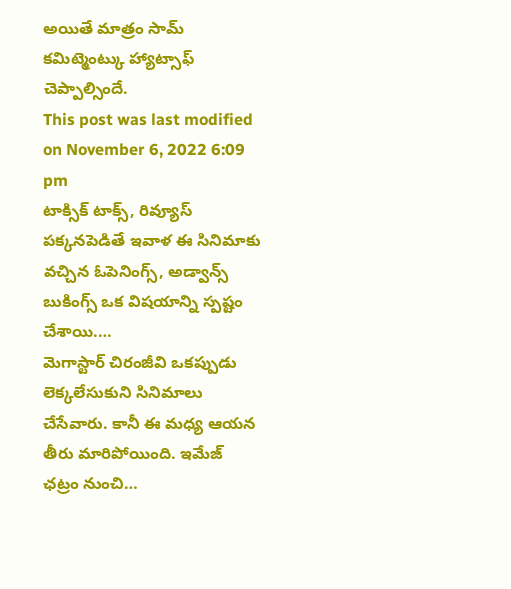అయితే మాత్రం సామ్ కమిట్మెంట్కు హ్యాట్సాఫ్ చెప్పాల్సిందే.
This post was last modified on November 6, 2022 6:09 pm
టాక్సిక్ టాక్స్, రివ్యూస్ పక్కనపెడితే ఇవాళ ఈ సినిమాకు వచ్చిన ఓపెనింగ్స్, అడ్వాన్స్ బుకింగ్స్ ఒక విషయాన్ని స్పష్టం చేశాయి.…
మెగాస్టార్ చిరంజీవి ఒకప్పుడు లెక్కలేసుకుని సినిమాలు చేసేవారు. కానీ ఈ మధ్య ఆయన తీరు మారిపోయింది. ఇమేజ్ ఛట్రం నుంచి…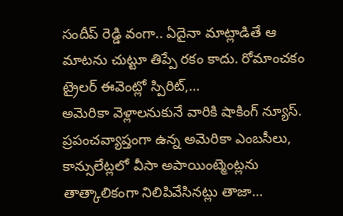సందీప్ రెడ్డి వంగా.. ఏదైనా మాట్లాడితే ఆ మాటను చుట్టూ తిప్పే రకం కాదు. రోమాంచకం ట్రైలర్ ఈవెంట్లో స్పిరిట్,…
అమెరికా వెళ్లాలనుకునే వారికి షాకింగ్ న్యూస్. ప్రపంచవ్యాప్తంగా ఉన్న అమెరికా ఎంబసీలు, కాన్సులేట్లలో వీసా అపాయింట్మెంట్లను తాత్కాలికంగా నిలిపివేసినట్లు తాజా…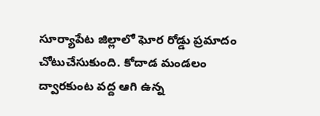సూర్యాపేట జిల్లాలో ఘోర రోడ్డు ప్రమాదం చోటుచేసుకుంది. కోదాడ మండలం ద్వారకుంట వద్ద ఆగి ఉన్న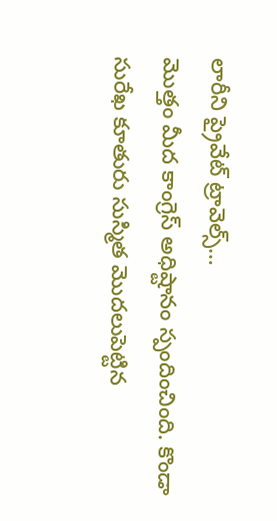లారీని ప్రైవేట్ ట్రావెల్స్…
మొత్తం మీద కాంగ్రెస్ అధిష్టానం స్పందించింది. కొండా సురేఖ కూతురు సుస్మిత మొదలుపెట్టిన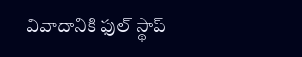వివాదానికి ఫుల్ స్థాప్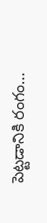పెట్టడానికి రంగం…